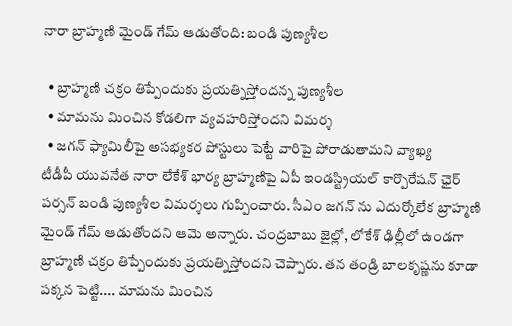నారా బ్రాహ్మణి మైండ్‌ గేమ్‌ ఆడుతోంది: బండి పుణ్యశీల

  • బ్రాహ్మణి చక్రం తిప్పేందుకు ప్రయత్నిస్తోందన్న పుణ్యశీల
  • మామను మించిన కోడలిగా వ్యవహరిస్తోందని విమర్శ
  • జగన్ ఫ్యామిలీపై అసభ్యకర పోస్టులు పెట్టే వారిపై పోరాడుతామని వ్యాఖ్య
టీడీపీ యువనేత నారా లేకేశ్ భార్య బ్రాహ్మణిపై ఏపీ ఇండస్ట్రియల్ కార్పొరేషన్ ఛైర్ పర్సన్ బండి పుణ్యశీల విమర్శలు గుప్పించారు. సీఎం జగన్ ను ఎదుర్కోలేక బ్రాహ్మణి మైండ్ గేమ్ ఆడుతోందని ఆమె అన్నారు. చంద్రబాబు జైల్లో, లోకేశ్ ఢిల్లీలో ఉండగా బ్రాహ్మణి చక్రం తిప్పేందుకు ప్రయత్నిస్తోందని చెప్పారు. తన తండ్రి బాలకృష్ణను కూడా పక్కన పెట్టి.... మామను మించిన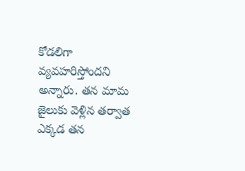కోడలిగా వ్యవహరిస్తోందని అన్నారు. తన మామ జైలుకు వెళ్లిన తర్వాత ఎక్కడ తన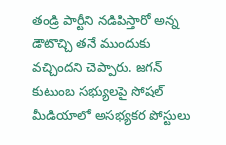తండ్రి పార్టీని నడిపిస్తారో అన్న డౌటొచ్చి తనే ముందుకు వచ్చిందని చెప్పారు. జగన్ కుటుంబ సభ్యులపై సోషల్ మీడియాలో అసభ్యకర పోస్టులు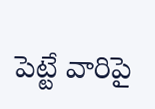పెట్టే వారిపై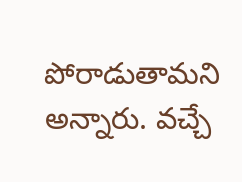పోరాడుతామని అన్నారు. వచ్చే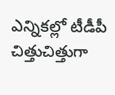ఎన్నికల్లో టీడీపీ చిత్తుచిత్తుగా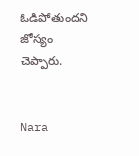ఓడిపోతుందని జోస్యం చెప్పారు.


Nara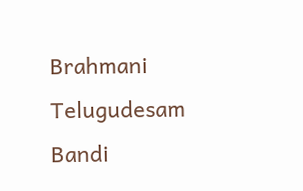Brahmani
Telugudesam
Bandi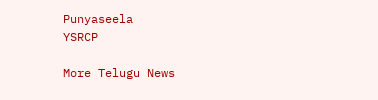Punyaseela
YSRCP

More Telugu News